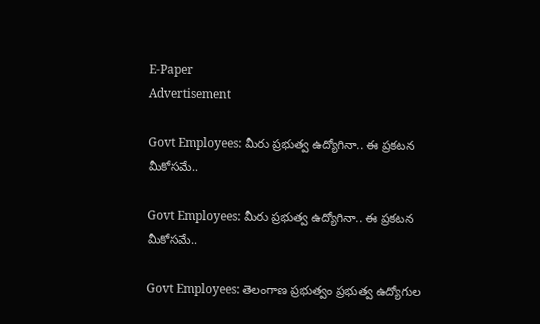E-Paper
Advertisement

Govt Employees: మీరు ప్రభుత్వ ఉద్యోగినా.. ఈ ప్రకటన మీకోసమే..

Govt Employees: మీరు ప్రభుత్వ ఉద్యోగినా.. ఈ ప్రకటన మీకోసమే..

Govt Employees: తెలంగాణ ప్రభుత్వం ప్రభుత్వ ఉద్యోగుల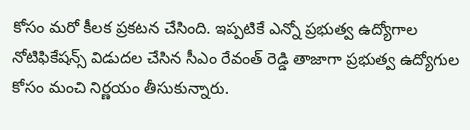కోసం మరో కీలక ప్రకటన చేసింది. ఇప్పటికే ఎన్నో ప్రభుత్వ ఉద్యోగాల నోటిఫికేషన్స్ విడుదల చేసిన సీఎం రేవంత్ రెడ్డి తాజాగా ప్రభుత్వ ఉద్యోగుల కోసం మంచి నిర్ణయం తీసుకున్నారు.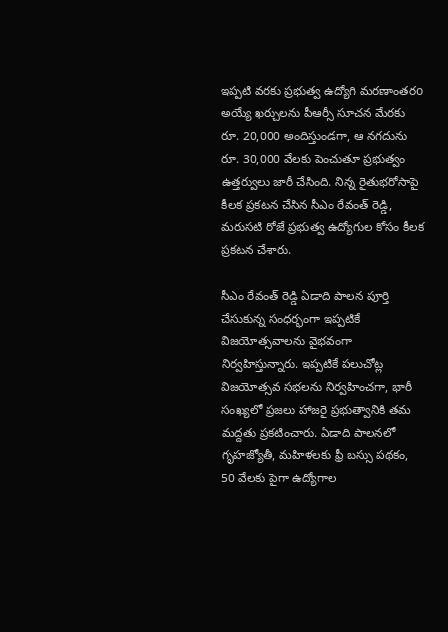ఇప్పటి వరకు ప్రభుత్వ ఉద్యోగి మరణాంతరo అయ్యే ఖర్చులను పీఆర్సీ సూచన మేరకు రూ. 20,000 అందిస్తుండగా, ఆ నగదును రూ. 30,000 వేలకు పెంచుతూ ప్రభుత్వం ఉత్తర్వులు జారీ చేసింది. నిన్న రైతుభరోసాపై కీలక ప్రకటన చేసిన సీఎం రేవంత్ రెడ్డి, మరుసటి రోజే ప్రభుత్వ ఉద్యోగుల కోసం కీలక ప్రకటన చేశారు.

సీఎం రేవంత్ రెడ్డి ఏడాది పాలన పూర్తి చేసుకున్న సంధర్భంగా ఇప్పటికే విజయోత్సవాలను వైభవంగా నిర్వహిస్తున్నారు. ఇప్పటికే పలుచోట్ల విజయోత్సవ సభలను నిర్వహించగా, భారీ సంఖ్యలో ప్రజలు హాజరై ప్రభుత్వానికి తమ మద్దతు ప్రకటించారు. ఏడాది పాలనలో గృహజ్యోతీ, మహిళలకు ఫ్రీ బస్సు పథకం, 50 వేలకు పైగా ఉద్యోగాల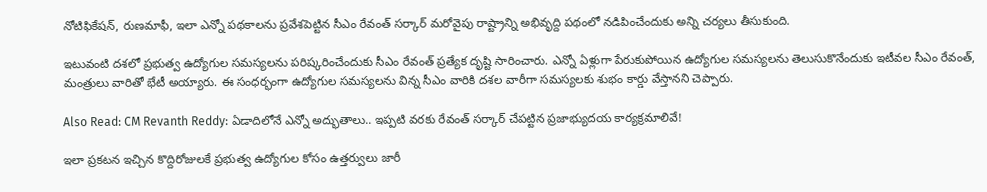నోటిఫికేషన్, రుణమాఫీ, ఇలా ఎన్నో పథకాలను ప్రవేశపెట్టిన సీఎం రేవంత్ సర్కార్ మరోవైపు రాష్ట్రాన్ని అభివృద్ది పథంలో నడిపించేందుకు అన్ని చర్యలు తీసుకుంది.

ఇటువంటి దశలో ప్రభుత్వ ఉద్యోగుల సమస్యలను పరిష్కరించేందుకు సీఎం రేవంత్ ప్రత్యేక దృష్టి సారించారు. ఎన్నో ఏళ్లుగా పేరుకుపోయిన ఉద్యోగుల సమస్యలను తెలుసుకొనేందుకు ఇటీవల సీఎం రేవంత్, మంత్రులు వారితో భేటీ అయ్యారు. ఈ సంధర్భంగా ఉద్యోగుల సమస్యలను విన్న సీఎం వారికి దశల వారీగా సమస్యలకు శుభం కార్డు వేస్తానని చెప్పారు.

Also Read: CM Revanth Reddy: ఏడాదిలోనే ఎన్నో అద్భుతాలు.. ఇప్పటి వరకు రేవంత్ సర్కార్ చేపట్టిన ప్రజాభ్యుదయ కార్యక్రమాలివే!

ఇలా ప్రకటన ఇచ్చిన కొద్దిరోజులకే ప్రభుత్వ ఉద్యోగుల కోసం ఉత్తర్వులు జారీ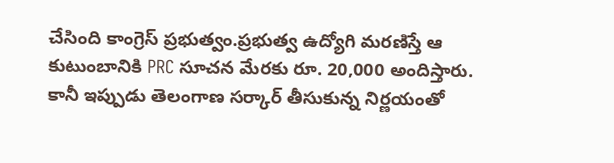చేసింది కాంగ్రెస్ ప్రభుత్వం.ప్రభుత్వ ఉద్యోగి మరణిస్తే ఆ కుటుంబానికి PRC సూచన మేరకు రూ. 20,000 అందిస్తారు. కానీ ఇప్పుడు తెలంగాణ సర్కార్ తీసుకున్న నిర్ణయంతో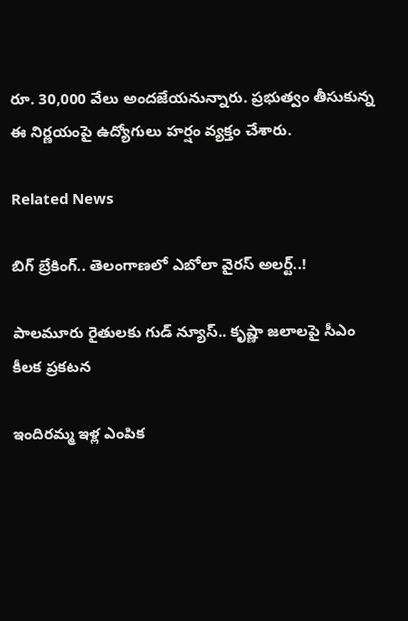రూ. 30,000 వేలు అందజేయనున్నారు. ప్రభుత్వం తీసుకున్న ఈ నిర్ణయంపై ఉద్యోగులు హర్షం వ్యక్తం చేశారు.

Related News

బిగ్ బ్రేకింగ్.. తెలంగాణలో ఎబోలా వైరస్ అలర్ట్..!

పాలమూరు రైతులకు గుడ్ న్యూస్.. కృష్ణా జలాలపై సీఎం కీలక ప్రకటన

ఇందిరమ్మ ఇళ్ల ఎంపిక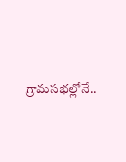గ్రామసభల్లోనే..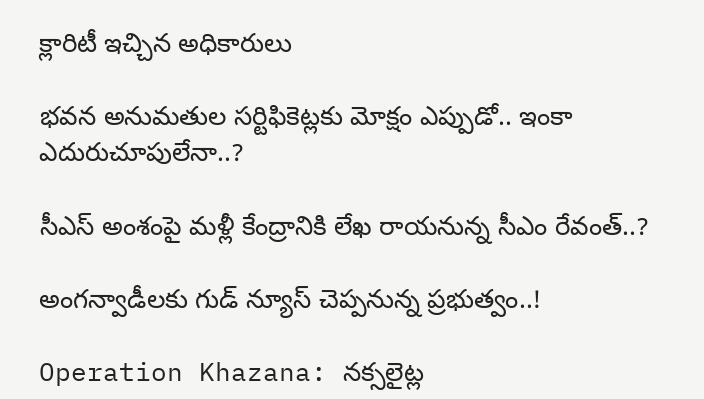క్లారిటీ ఇచ్చిన అధికారులు

భవన అనుమతుల సర్టిఫికెట్లకు మోక్షం ఎప్పుడో.. ఇంకా ఎదురుచూపులేనా..?

సీఎస్ అంశంపై మళ్లీ కేంద్రానికి లేఖ రాయనున్న సీఎం రేవంత్..?

అంగన్వాడీలకు గుడ్ న్యూస్ చెప్పనున్న ప్రభుత్వం..!

Operation Khazana: నక్సలైట్ల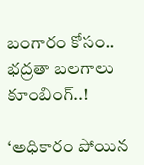బంగారం కోసం.. భద్రతా బలగాలు కూంబింగ్..!

‘అధికారం పోయిన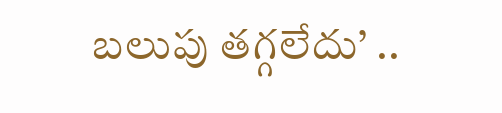బలుపు తగ్గలేదు’ ..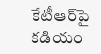కేటీఆర్‌పై కడియం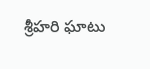శ్రీహరి ఘాటు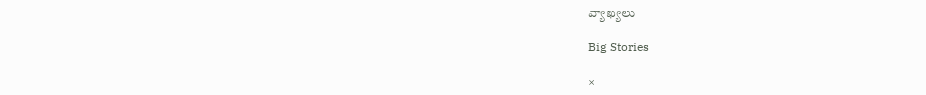వ్యాఖ్యలు

Big Stories

×